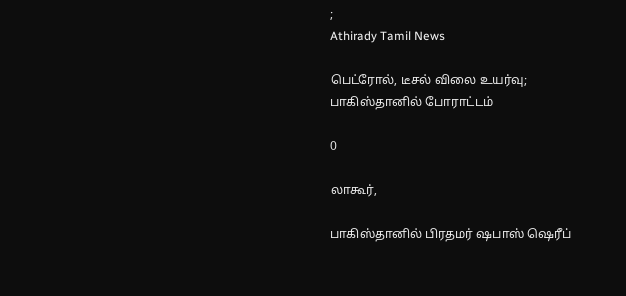;
Athirady Tamil News

பெட்ரோல், டீசல் விலை உயர்வு; பாகிஸ்தானில் போராட்டம்

0

லாகூர்,

பாகிஸ்தானில் பிரதமர் ஷபாஸ் ஷெரீப்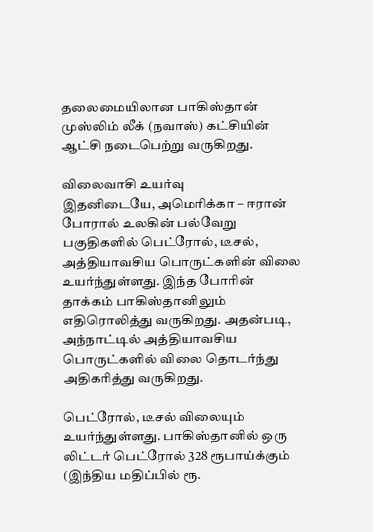தலைமையிலான பாகிஸ்தான் முஸ்லிம் லீக் (நவாஸ்) கட்சியின் ஆட்சி நடைபெற்று வருகிறது.

விலைவாசி உயர்வு
இதனிடையே, அமெரிக்கா – ஈரான் போரால் உலகின் பல்வேறு பகுதிகளில் பெட்ரோல், டீசல், அத்தியாவசிய பொருட்களின் விலை உயர்ந்துள்ளது. இந்த போரின் தாக்கம் பாகிஸ்தானிலும் எதிரொலித்து வருகிறது. அதன்படி, அந்நாட்டில் அத்தியாவசிய பொருட்களில் விலை தொடர்ந்து அதிகரித்து வருகிறது.

பெட்ரோல், டீசல் விலையும் உயர்ந்துள்ளது. பாகிஸ்தானில் ஒரு லிட்டர் பெட்ரோல் 328 ரூபாய்க்கும் (இந்திய மதிப்பில் ரூ.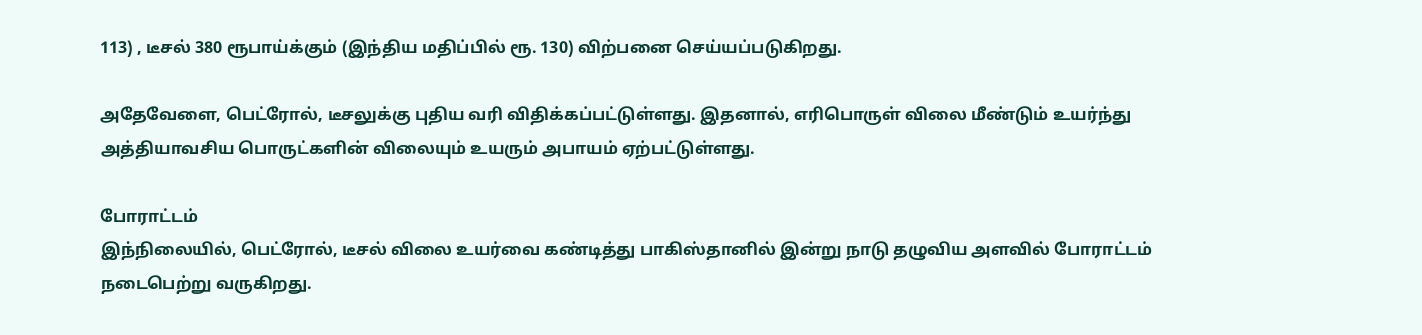113) , டீசல் 380 ரூபாய்க்கும் (இந்திய மதிப்பில் ரூ. 130) விற்பனை செய்யப்படுகிறது.

அதேவேளை, பெட்ரோல், டீசலுக்கு புதிய வரி விதிக்கப்பட்டுள்ளது. இதனால், எரிபொருள் விலை மீண்டும் உயர்ந்து அத்தியாவசிய பொருட்களின் விலையும் உயரும் அபாயம் ஏற்பட்டுள்ளது.

போராட்டம்
இந்நிலையில், பெட்ரோல், டீசல் விலை உயர்வை கண்டித்து பாகிஸ்தானில் இன்று நாடு தழுவிய அளவில் போராட்டம் நடைபெற்று வருகிறது.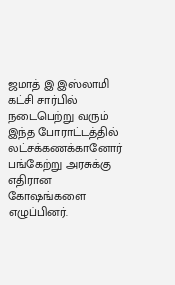ஜமாத் இ இஸ்லாமி கட்சி சார்பில் நடைபெற்று வரும் இந்த போராட்டத்தில் லட்சக்கணக்கானோர் பங்கேற்று அரசுக்கு எதிரான கோஷங்களை எழுப்பினர்.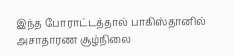இந்த போராட்டத்தால் பாகிஸ்தானில் அசாதாரண சூழ்நிலை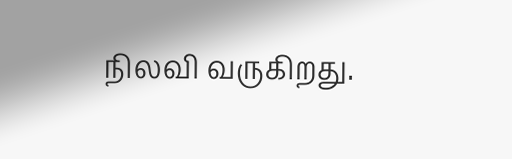நிலவி வருகிறது.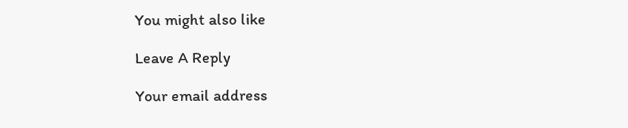You might also like

Leave A Reply

Your email address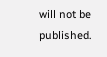will not be published.